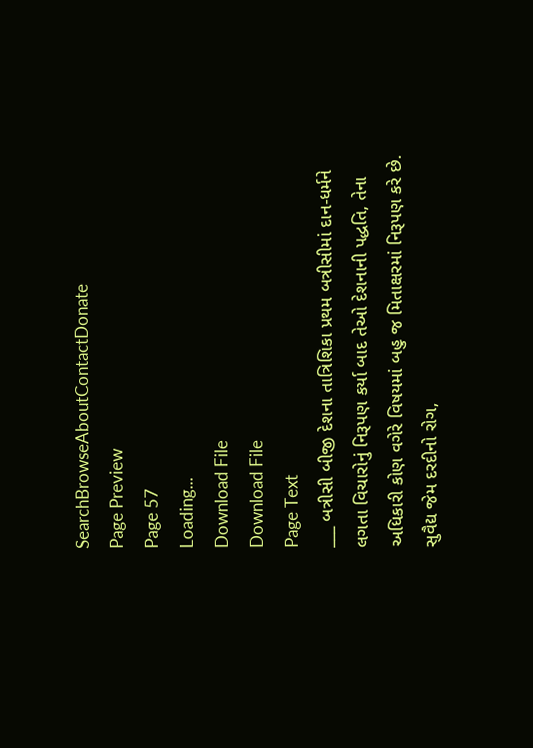SearchBrowseAboutContactDonate
Page Preview
Page 57
Loading...
Download File
Download File
Page Text
___ બત્રીસી બીજી દેશના તાત્રિશિકા પ્રથમ બત્રીસીમાં દાન-ધર્મને લગતા વિચારોનું નિરૂપણ કર્યા બાદ તેઓ દેશનાની પદ્ધતિ, તેના અધિકારી કોણ વગેરે વિષયમાં બહુ જ મિતાક્ષરમાં નિરૂપણ કરે છે. સુવૈદ્ય જેમ દરદીનો રોગ,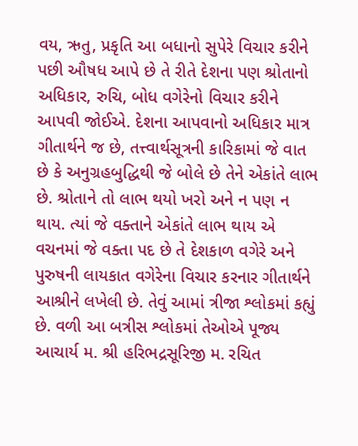વય, ઋતુ, પ્રકૃતિ આ બધાનો સુપેરે વિચાર કરીને પછી ઔષધ આપે છે તે રીતે દેશના પણ શ્રોતાનો અધિકાર, રુચિ, બોધ વગેરેનો વિચાર કરીને આપવી જોઈએ. દેશના આપવાનો અધિકાર માત્ર ગીતાર્થને જ છે, તત્ત્વાર્થસૂત્રની કારિકામાં જે વાત છે કે અનુગ્રહબુદ્ધિથી જે બોલે છે તેને એકાંતે લાભ છે. શ્રોતાને તો લાભ થયો ખરો અને ન પણ ન થાય. ત્યાં જે વક્તાને એકાંતે લાભ થાય એ વચનમાં જે વક્તા પદ છે તે દેશકાળ વગેરે અને પુરુષની લાયકાત વગેરેના વિચાર કરનાર ગીતાર્થને આશ્રીને લખેલી છે. તેવું આમાં ત્રીજા શ્લોકમાં કહ્યું છે. વળી આ બત્રીસ શ્લોકમાં તેઓએ પૂજ્ય આચાર્ય મ. શ્રી હરિભદ્રસૂરિજી મ. રચિત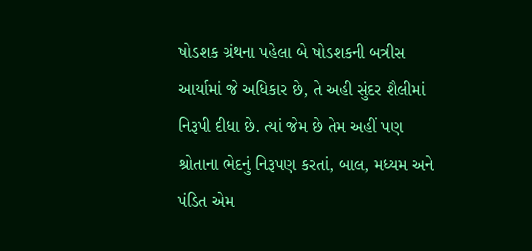ષોડશક ગ્રંથના પહેલા બે ષોડશકની બત્રીસ આર્યામાં જે અધિકાર છે, તે અહી સુંદર શૈલીમાં નિરૂપી દીધા છે. ત્યાં જેમ છે તેમ અહીં પણ શ્રોતાના ભેદનું નિરૂપણ કરતાં, બાલ, મધ્યમ અને પંડિત એમ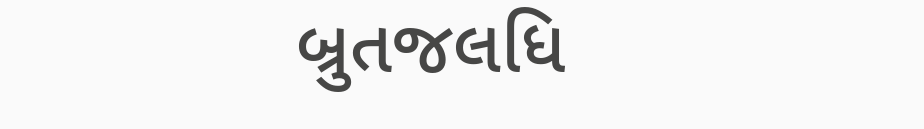બ્રુતજલધિ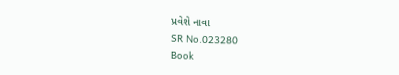પ્રવેશે નાવા
SR No.023280
Book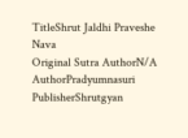TitleShrut Jaldhi Praveshe Nava
Original Sutra AuthorN/A
AuthorPradyumnasuri
PublisherShrutgyan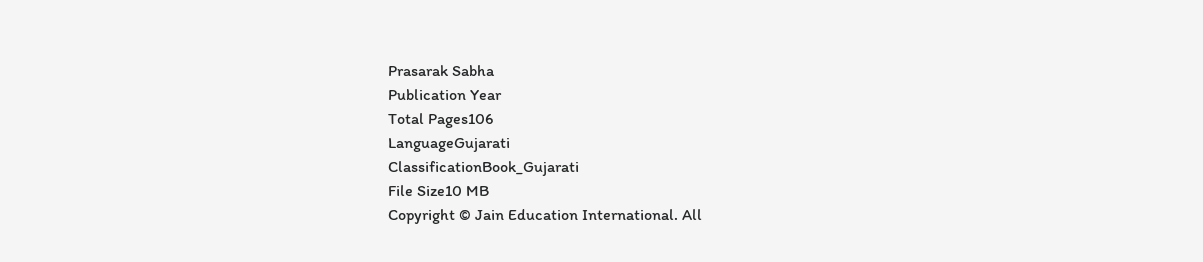Prasarak Sabha
Publication Year
Total Pages106
LanguageGujarati
ClassificationBook_Gujarati
File Size10 MB
Copyright © Jain Education International. All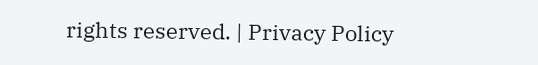rights reserved. | Privacy Policy